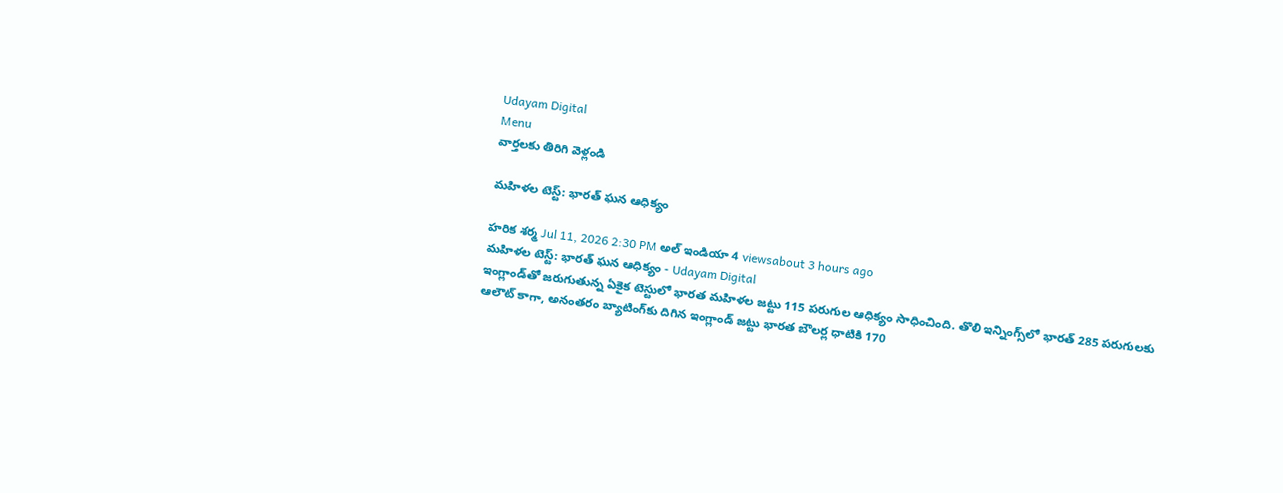Udayam Digital
Menu
వార్తలకు తిరిగి వెళ్లండి

మహిళల టెస్ట్: భారత్ ఘన ఆధిక్యం

హరిక శర్మ Jul 11, 2026 2:30 PM అల్ ఇండియా 4 viewsabout 3 hours ago
మహిళల టెస్ట్: భారత్ ఘన ఆధిక్యం - Udayam Digital
ఇంగ్లాండ్‌తో జరుగుతున్న ఏకైక టెస్టులో భారత మహిళల జట్టు 115 పరుగుల ఆధిక్యం సాధించింది. తొలి ఇన్నింగ్స్‌లో భారత్ 285 పరుగులకు ఆలౌట్ కాగా, అనంతరం బ్యాటింగ్‌కు దిగిన ఇంగ్లాండ్ జట్టు భారత బౌలర్ల ధాటికి 170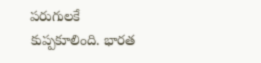పరుగులకే కుప్పకూలింది. భారత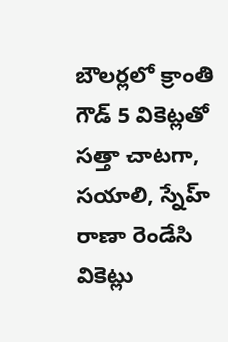బౌలర్లలో క్రాంతి గౌడ్ 5 వికెట్లతో సత్తా చాటగా, సయాలి, స్నేహ్ రాణా రెండేసి వికెట్లు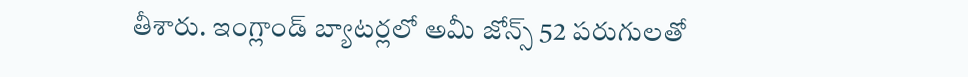తీశారు. ఇంగ్లాండ్ బ్యాటర్లలో అమీ జోన్స్ 52 పరుగులతో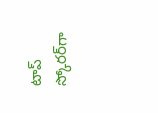టాప్ స్కోరర్‌గా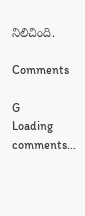నిలిచింది.

Comments

G
Loading comments...